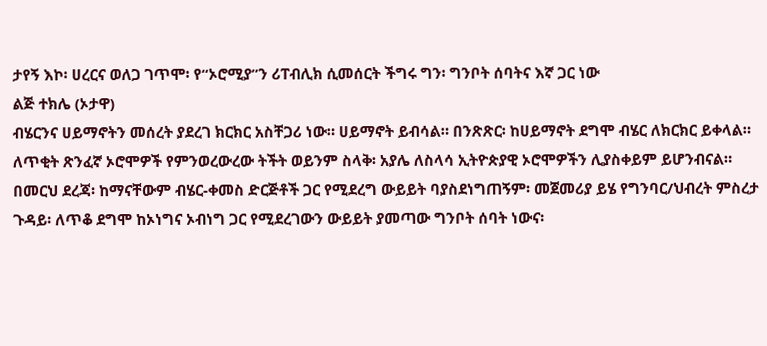ታየኝ እኮ፡ ሀረርና ወለጋ ገጥሞ፡ የ“ኦሮሚያ”ን ሪፐብሊክ ሲመሰርት ችግሩ ግን፡ ግንቦት ሰባትና እኛ ጋር ነው
ልጅ ተክሌ (ኦታዋ)
ብሄርንና ሀይማኖትን መሰረት ያደረገ ክርክር አስቸጋሪ ነው። ሀይማኖት ይብሳል። በንጽጽር፡ ከሀይማኖት ደግሞ ብሄር ለክርክር ይቀላል። ለጥቂት ጽንፈኛ ኦሮሞዎች የምንወረውረው ትችት ወይንም ስላቅ፡ አያሌ ለስላሳ ኢትዮጵያዊ ኦሮሞዎችን ሊያስቀይም ይሆንብናል። በመርህ ደረጃ፡ ከማናቸውም ብሄር-ቀመስ ድርጅቶች ጋር የሚደረግ ውይይት ባያስደነግጠኝም፡ መጀመሪያ ይሄ የግንባር/ህብረት ምስረታ ጉዳይ፡ ለጥቆ ደግሞ ከኦነግና ኦብነግ ጋር የሚደረገውን ውይይት ያመጣው ግንቦት ሰባት ነውና፡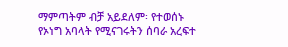ማምጣትም ብቻ አይደለም፡ የተወሰኑ የኦነግ አባላት የሚናገሩትን ሰባራ አረፍተ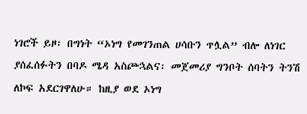ነገሮች ይዞ፡ በግነት “ኦነግ የመገንጠል ሀሳቡን ጥሏል” ብሎ ለነገር ያሰፈሰፉትን በባዶ ሜዳ አስጮኋልና፡ መጀመሪያ ግንቦት ሰባትን ትንሽ ለኮፍ አደርገዋለሁ። ከዚያ ወደ ኦነግ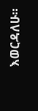እወርዳለሁ።